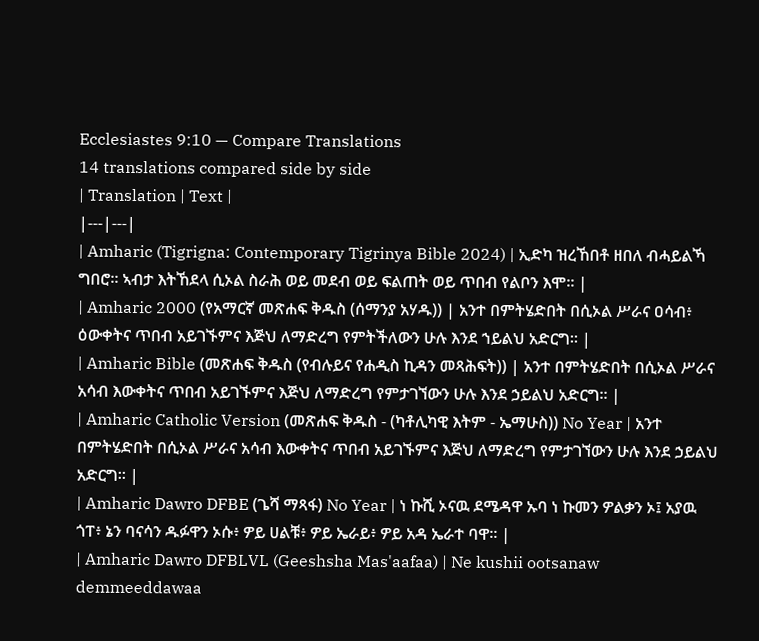Ecclesiastes 9:10 — Compare Translations
14 translations compared side by side
| Translation | Text |
|---|---|
| Amharic (Tigrigna: Contemporary Tigrinya Bible 2024) | ኢድካ ዝረኸበቶ ዘበለ ብሓይልኻ ግበሮ። ኣብታ እትኸደላ ሲኦል ስራሕ ወይ መደብ ወይ ፍልጠት ወይ ጥበብ የልቦን እሞ። |
| Amharic 2000 (የአማርኛ መጽሐፍ ቅዱስ (ሰማንያ አሃዱ)) | አንተ በምትሄድበት በሲኦል ሥራና ዐሳብ፥ ዕውቀትና ጥበብ አይገኙምና እጅህ ለማድረግ የምትችለውን ሁሉ እንደ ኀይልህ አድርግ። |
| Amharic Bible (መጽሐፍ ቅዱስ (የብሉይና የሐዲስ ኪዳን መጻሕፍት)) | አንተ በምትሄድበት በሲኦል ሥራና አሳብ እውቀትና ጥበብ አይገኙምና እጅህ ለማድረግ የምታገኘውን ሁሉ እንደ ኃይልህ አድርግ። |
| Amharic Catholic Version (መጽሐፍ ቅዱስ - (ካቶሊካዊ እትም - ኤማሁስ)) No Year | አንተ በምትሄድበት በሲኦል ሥራና አሳብ እውቀትና ጥበብ አይገኙምና እጅህ ለማድረግ የምታገኘውን ሁሉ እንደ ኃይልህ አድርግ። |
| Amharic Dawro DFBE (ጌሻ ማጻፋ) No Year | ነ ኩሺ ኦናዉ ደሜዳዋ ኡባ ነ ኩመን ዎልቃን ኦ፤ አያዉ ጎፐ፥ ኔን ባናሳን ዱፉዋን ኦሱ፥ ዎይ ሀልቹ፥ ዎይ ኤራይ፥ ዎይ አዳ ኤራተ ባዋ። |
| Amharic Dawro DFBLVL (Geeshsha Mas'aafaa) | Ne kushii ootsanaw demmeeddawaa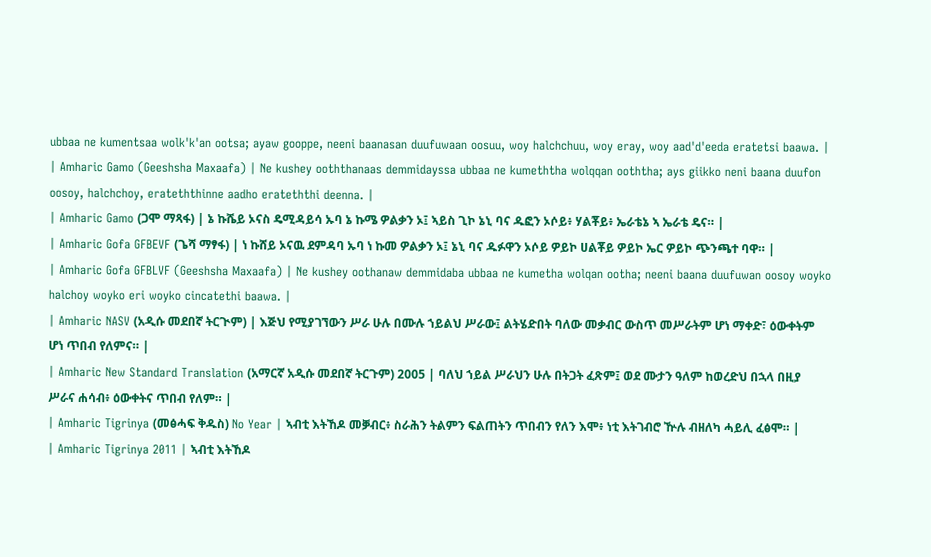ubbaa ne kumentsaa wolk'k'an ootsa; ayaw gooppe, neeni baanasan duufuwaan oosuu, woy halchchuu, woy eray, woy aad'd'eeda eratetsi baawa. |
| Amharic Gamo (Geeshsha Maxaafa) | Ne kushey ooththanaas demmidayssa ubbaa ne kumeththa wolqqan ooththa; ays giikko neni baana duufon oosoy, halchchoy, erateththinne aadho erateththi deenna. |
| Amharic Gamo (ጋሞ ማጻፋ) | ኔ ኩሼይ ኦናስ ዴሚዳይሳ ኡባ ኔ ኩሜ ዎልቃን ኦ፤ ኣይስ ጊኮ ኔኒ ባና ዱፎን ኦሶይ፥ ሃልቾይ፥ ኤራቴኔ ኣ ኤራቴ ዴና። |
| Amharic Gofa GFBEVF (ጌሻ ማፃፋ) | ነ ኩሸይ ኦናዉ ደምዳባ ኡባ ነ ኩመ ዎልቃን ኦ፤ ኔኒ ባና ዱፉዋን ኦሶይ ዎይኮ ሀልቾይ ዎይኮ ኤር ዎይኮ ጭንጫተ ባዋ። |
| Amharic Gofa GFBLVF (Geeshsha Maxaafa) | Ne kushey oothanaw demmidaba ubbaa ne kumetha wolqan ootha; neeni baana duufuwan oosoy woyko halchoy woyko eri woyko cincatethi baawa. |
| Amharic NASV (አዲሱ መደበኛ ትርጒም) | እጅህ የሚያገኘውን ሥራ ሁሉ በሙሉ ኀይልህ ሥራው፤ ልትሄድበት ባለው መቃብር ውስጥ መሥራትም ሆነ ማቀድ፣ ዕውቀትም ሆነ ጥበብ የለምና። |
| Amharic New Standard Translation (አማርኛ አዲሱ መደበኛ ትርጉም) 2005 | ባለህ ኀይል ሥራህን ሁሉ በትጋት ፈጽም፤ ወደ ሙታን ዓለም ከወረድህ በኋላ በዚያ ሥራና ሐሳብ፥ ዕውቀትና ጥበብ የለም። |
| Amharic Tigrinya (መፅሓፍ ቅዱስ) No Year | ኣብቲ እትኸዶ መቓብር፥ ስራሕን ትልምን ፍልጠትን ጥበብን የለን እሞ፥ ነቲ እትገብሮ ዅሉ ብዘለካ ሓይሊ ፈፅሞ። |
| Amharic Tigrinya 2011 | ኣብቲ እትኸዶ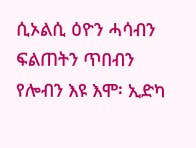ሲኦልሲ ዕዮን ሓሳብን ፍልጠትን ጥበብን የሎብን እዩ እሞ፡ ኢድካ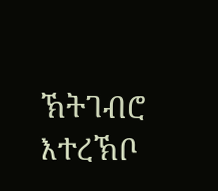ኽትገብሮ እተረኽቦ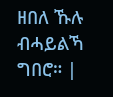ዘበለ ኹሉ ብሓይልኻ ግበሮ። |